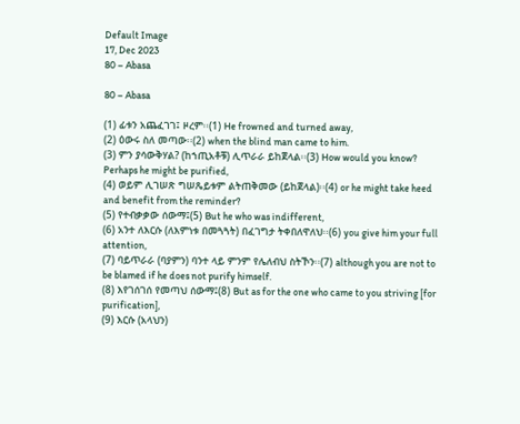Default Image
17, Dec 2023
80 – Abasa

80 – Abasa

(1) ፊቱን አጨፈገገ፤ ዞረም፡፡(1) He frowned and turned away,
(2) ዕውሩ ስለ መጣው፡፡(2) when the blind man came to him.
(3) ምን ያሳውቅሃል? (ከኀጢአቶቹ) ሊጥራራ ይከጀላል፡፡(3) How would you know? Perhaps he might be purified,
(4) ወይም ሊገሠጽ ግሠጼይቱም ልትጠቅመው (ይከጀላል)፡፡(4) or he might take heed and benefit from the reminder?
(5) የተብቃቃው ሰውማ፤(5) But he who was indifferent,
(6) አንተ ለእርሱ (ለእምነቱ በመጓጓት) በፈገግታ ትቀበለዋለህ፡፡(6) you give him your full attention,
(7) ባይጥራራ (ባያምን) ባንተ ላይ ምንም የሌለብህ ስትኾን፡፡(7) although you are not to be blamed if he does not purify himself.
(8) እየገሰገሰ የመጣህ ሰውማ፤(8) But as for the one who came to you striving [for purification],
(9) እርሱ (አላህን)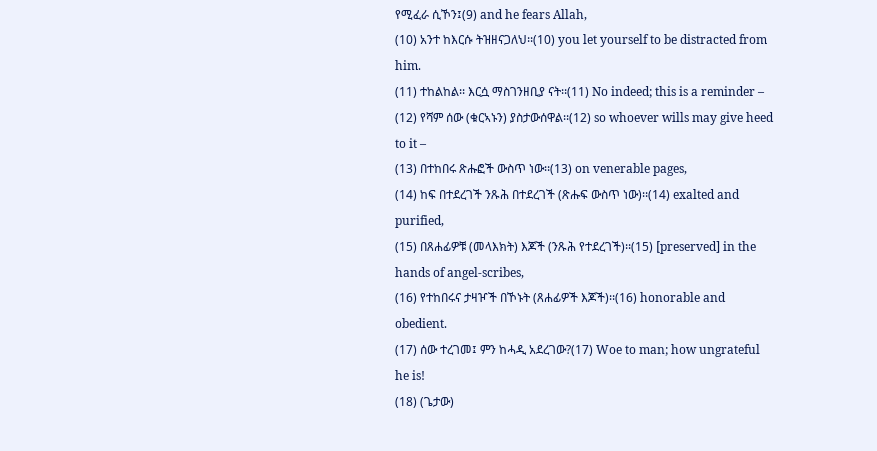የሚፈራ ሲኾን፤(9) and he fears Allah,
(10) አንተ ከእርሱ ትዝዘናጋለህ፡፡(10) you let yourself to be distracted from him.
(11) ተከልከል፡፡ እርሷ ማስገንዘቢያ ናት፡፡(11) No indeed; this is a reminder –
(12) የሻም ሰው (ቁርኣኑን) ያስታውሰዋል፡፡(12) so whoever wills may give heed to it –
(13) በተከበሩ ጽሑፎች ውስጥ ነው፡፡(13) on venerable pages,
(14) ከፍ በተደረገች ንጹሕ በተደረገች (ጽሑፍ ውስጥ ነው)፡፡(14) exalted and purified,
(15) በጸሐፊዎቹ (መላእክት) እጆች (ንጹሕ የተደረገች)፡፡(15) [preserved] in the hands of angel-scribes,
(16) የተከበሩና ታዛዦች በኾኑት (ጸሐፊዎች እጆች)፡፡(16) honorable and obedient.
(17) ሰው ተረገመ፤ ምን ከሓዲ አደረገው?(17) Woe to man; how ungrateful he is!
(18) (ጌታው)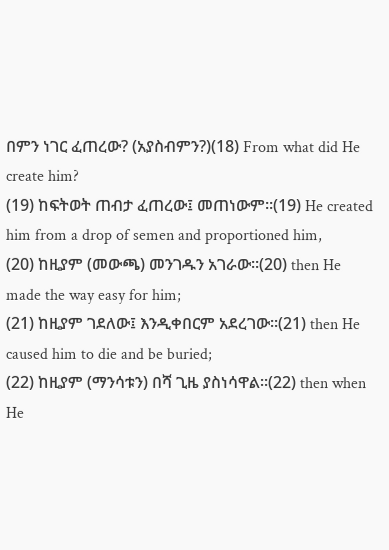በምን ነገር ፈጠረው? (አያስብምን?)(18) From what did He create him?
(19) ከፍትወት ጠብታ ፈጠረው፤ መጠነውም፡፡(19) He created him from a drop of semen and proportioned him,
(20) ከዚያም (መውጫ) መንገዱን አገራው፡፡(20) then He made the way easy for him;
(21) ከዚያም ገደለው፤ እንዲቀበርም አደረገው፡፡(21) then He caused him to die and be buried;
(22) ከዚያም (ማንሳቱን) በሻ ጊዜ ያስነሳዋል፡፡(22) then when He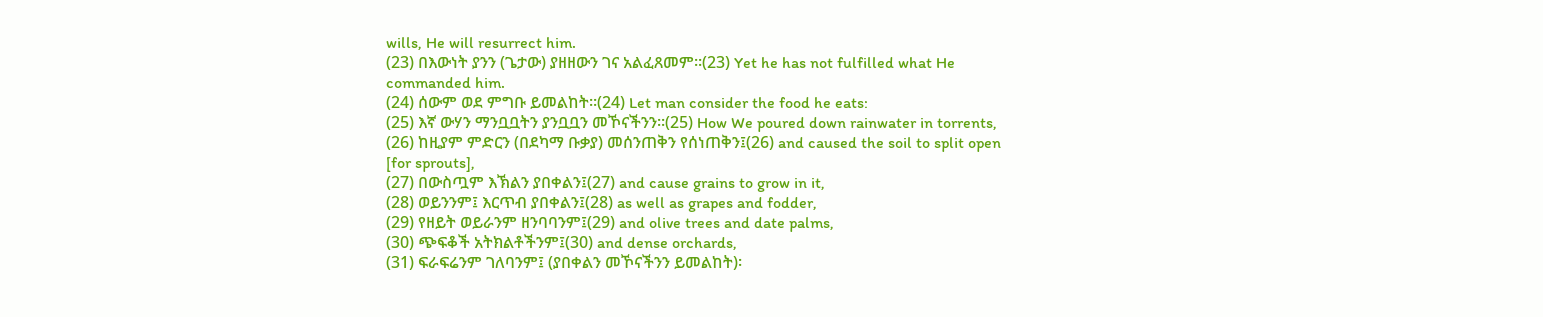wills, He will resurrect him.
(23) በእውነት ያንን (ጌታው) ያዘዘውን ገና አልፈጸመም፡፡(23) Yet he has not fulfilled what He commanded him.
(24) ሰውም ወደ ምግቡ ይመልከት፡፡(24) Let man consider the food he eats:
(25) እኛ ውሃን ማንቧቧትን ያንቧቧን መኾናችንን፡፡(25) How We poured down rainwater in torrents,
(26) ከዚያም ምድርን (በደካማ ቡቃያ) መሰንጠቅን የሰነጠቅን፤(26) and caused the soil to split open [for sprouts],
(27) በውስጧም እኽልን ያበቀልን፤(27) and cause grains to grow in it,
(28) ወይንንም፤ እርጥብ ያበቀልን፤(28) as well as grapes and fodder,
(29) የዘይት ወይራንም ዘንባባንም፤(29) and olive trees and date palms,
(30) ጭፍቆች አትክልቶችንም፤(30) and dense orchards,
(31) ፍራፍሬንም ገለባንም፤ (ያበቀልን መኾናችንን ይመልከት)፡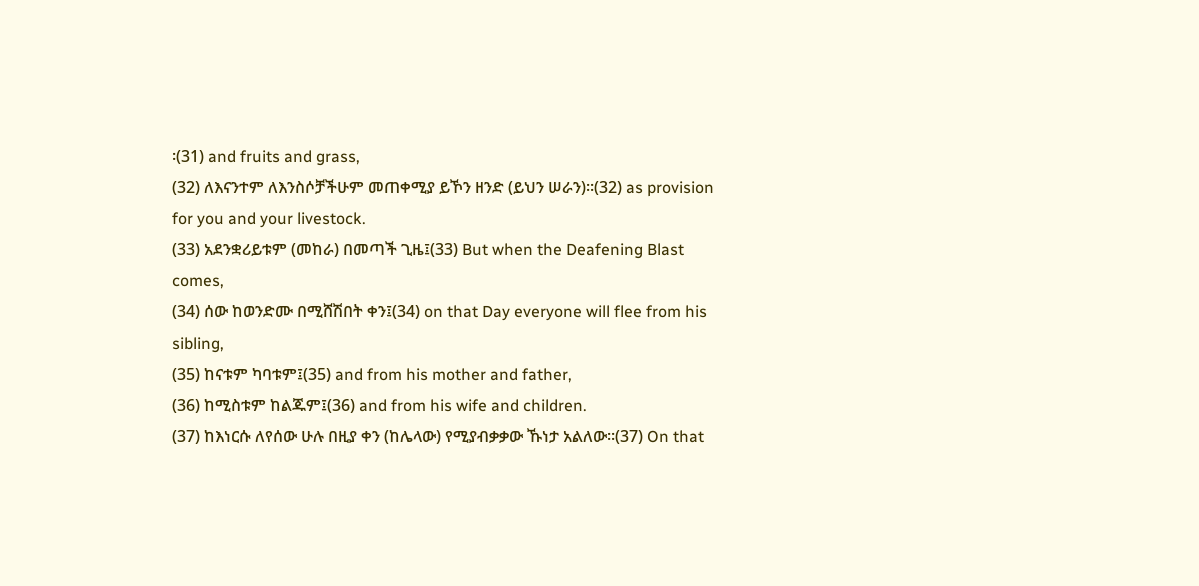፡(31) and fruits and grass,
(32) ለእናንተም ለእንስሶቻችሁም መጠቀሚያ ይኾን ዘንድ (ይህን ሠራን)፡፡(32) as provision for you and your livestock.
(33) አደንቋሪይቱም (መከራ) በመጣች ጊዜ፤(33) But when the Deafening Blast comes,
(34) ሰው ከወንድሙ በሚሸሽበት ቀን፤(34) on that Day everyone will flee from his sibling,
(35) ከናቱም ካባቱም፤(35) and from his mother and father,
(36) ከሚስቱም ከልጁም፤(36) and from his wife and children.
(37) ከእነርሱ ለየሰው ሁሉ በዚያ ቀን (ከሌላው) የሚያብቃቃው ኹነታ አልለው፡፡(37) On that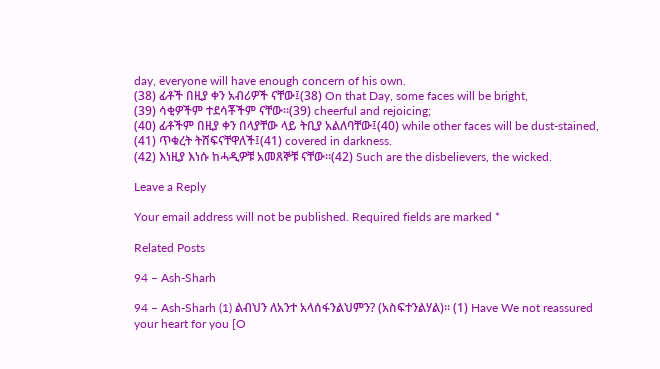day, everyone will have enough concern of his own.
(38) ፊቶች በዚያ ቀን አብሪዎች ናቸው፤(38) On that Day, some faces will be bright,
(39) ሳቂዎችም ተደሳቾችም ናቸው፡፡(39) cheerful and rejoicing;
(40) ፊቶችም በዚያ ቀን በላያቸው ላይ ትቢያ አልለባቸው፤(40) while other faces will be dust-stained,
(41) ጥቁረት ትሸፍናቸዋለች፤(41) covered in darkness.
(42) እነዚያ እነሱ ከሓዲዎቹ አመጸኞቹ ናቸው፡፡(42) Such are the disbelievers, the wicked.

Leave a Reply

Your email address will not be published. Required fields are marked *

Related Posts

94 – Ash-Sharh

94 – Ash-Sharh (1) ልብህን ለአንተ አላሰፋንልህምን? (አስፍተንልሃል)፡፡ (1) Have We not reassured your heart for you [O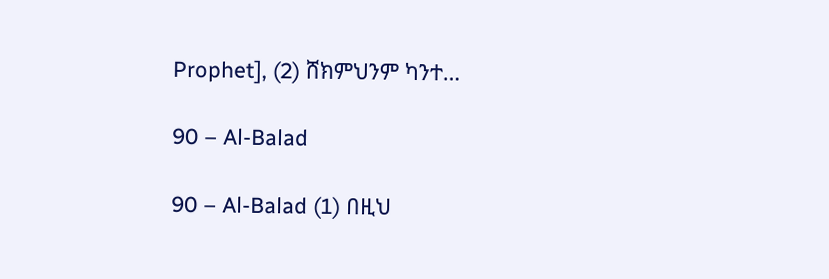Prophet], (2) ሸክምህንም ካንተ…

90 – Al-Balad

90 – Al-Balad (1) በዚህ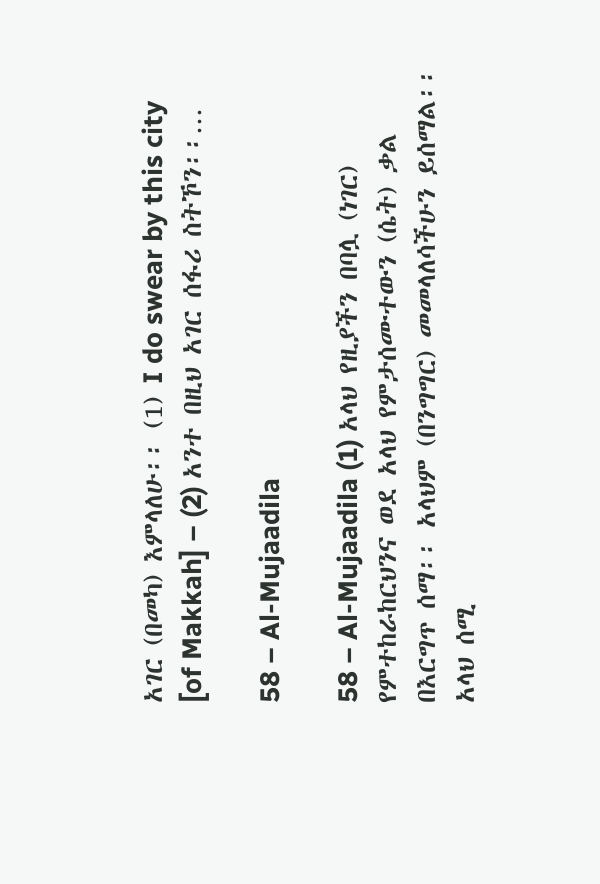አገር (በመካ) እምላለሁ፡፡ (1) I do swear by this city [of Makkah] – (2) አንተ በዚህ አገር ሰፋሪ ስትኾን፡፡…

58 – Al-Mujaadila

58 – Al-Mujaadila (1) አላህ የዚያችን በባሏ (ነገር) የምተከራከርህንና ወደ አላህ የምታሰሙተውን (ሴት) ቃል በእርግጥ ሰማ፡፡ አላህም (በንግግር) መመላለሳችሁን ይሰማል፡፡ አላህ ሰሚ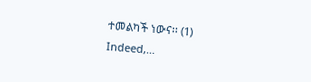ተመልካች ነውና፡፡ (1) Indeed,…